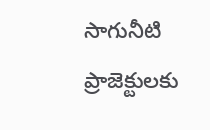సాగునీటి ప్రాజెక్టులకు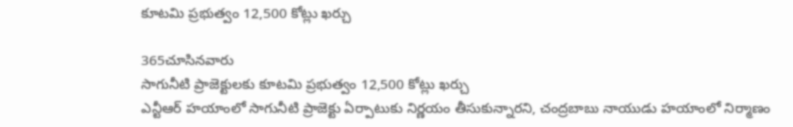కూటమి ప్రభుత్వం 12,500 కోట్లు ఖర్చు

365చూసినవారు
సాగునీటి ప్రాజెక్టులకు కూటమి ప్రభుత్వం 12,500 కోట్లు ఖర్చు
ఎన్టీఆర్ హయాంలో సాగునీటి ప్రాజెక్టు ఏర్పాటుకు నిర్ణయం తీసుకున్నారని, చంద్రబాబు నాయుడు హయాంలో నిర్మాణం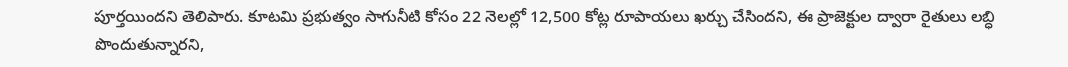పూర్తయిందని తెలిపారు. కూటమి ప్రభుత్వం సాగునీటి కోసం 22 నెలల్లో 12,500 కోట్ల రూపాయలు ఖర్చు చేసిందని, ఈ ప్రాజెక్టుల ద్వారా రైతులు లబ్ధి పొందుతున్నారని,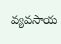వ్యవసాయ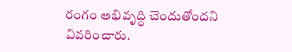రంగం అభివృద్ధి చెందుతోందని వివరించారు.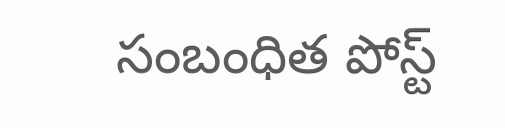సంబంధిత పోస్ట్